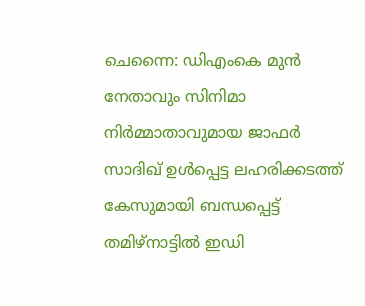ചെന്നൈ: ഡിഎംകെ മുൻ നേതാവും സിനിമാ നിർമ്മാതാവുമായ ജാഫർ സാദിഖ് ഉൾപ്പെട്ട ലഹരിക്കടത്ത് കേസുമായി ബന്ധപ്പെട്ട് തമിഴ്നാട്ടിൽ ഇഡി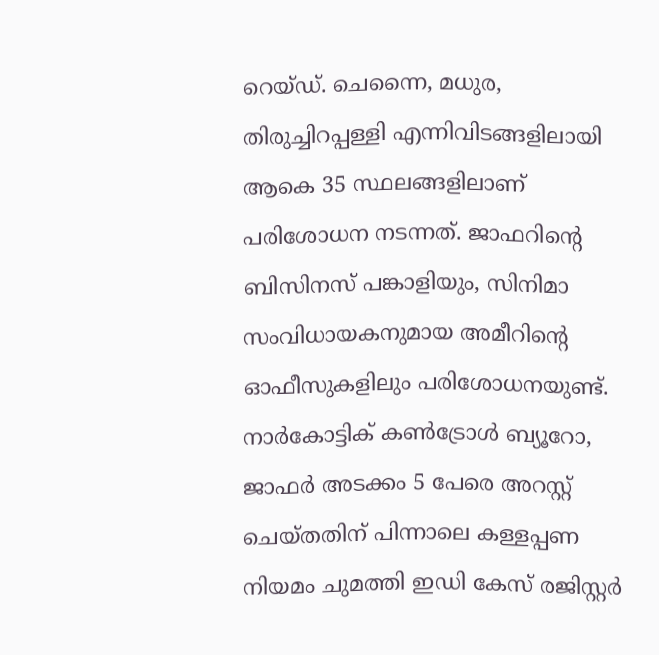റെയ്ഡ്. ചെന്നൈ, മധുര, തിരുച്ചിറപ്പള്ളി എന്നിവിടങ്ങളിലായി ആകെ 35 സ്ഥലങ്ങളിലാണ് പരിശോധന നടന്നത്. ജാഫറിന്റെ ബിസിനസ് പങ്കാളിയും, സിനിമാ സംവിധായകനുമായ അമീറിന്റെ ഓഫീസുകളിലും പരിശോധനയുണ്ട്. നാർകോട്ടിക് കൺട്രോൾ ബ്യൂറോ, ജാഫർ അടക്കം 5 പേരെ അറസ്റ്റ് ചെയ്തതിന് പിന്നാലെ കള്ളപ്പണ നിയമം ചുമത്തി ഇഡി കേസ് രജിസ്റ്റർ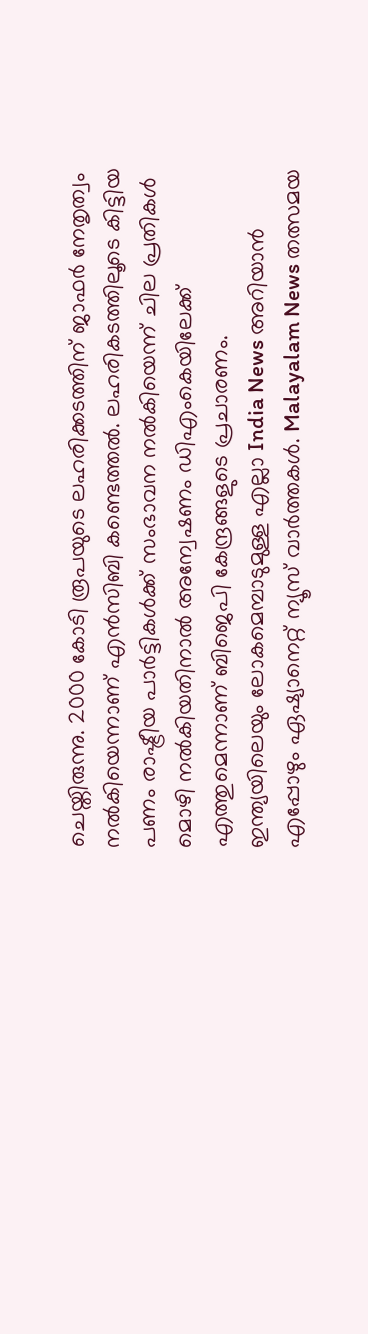ചെയ്തിരുന്നു. 2000 കോടി രൂപയുടെ ലഹരിക്കടത്തിന് ജാഫർ നേതൃത്വം നൽകിയെന്നാണ് എൻസിബി കണ്ടെത്തൽ. ലഹരികടത്തിലൂടെ കിട്ടിയ പണം രാഷ്ട്രീയ പാർട്ടികൾക്ക് സംഭാവന നൽകിയെന്ന് ചില പ്രതികൾ മൊഴി നൽകിയതിനാൽ അന്വേഷണം ഡിഎംകെയിലേക്ക് എത്തുമെന്നാണ് ബിജെപി കേന്ദ്രങ്ങളുടെ പ്രചാരണം.
ഇന്ത്യയിലെയും ലോകമെമ്പാടുമുള്ള എല്ലാ India News അറിയാൻ എപ്പോഴും ഏഷ്യാനെറ്റ് ന്യൂസ് വാർത്തകൾ. Malayalam News തത്സമയ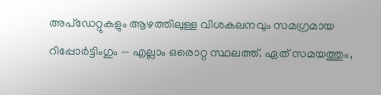അപ്ഡേറ്റുകളും ആഴത്തിലുള്ള വിശകലനവും സമഗ്രമായ റിപ്പോർട്ടിംഗും — എല്ലാം ഒരൊറ്റ സ്ഥലത്ത്. ഏത് സമയത്തും,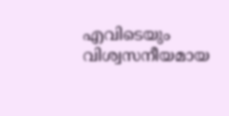എവിടെയും വിശ്വസനീയമായ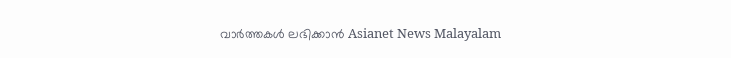വാർത്തകൾ ലഭിക്കാൻ Asianet News Malayalam